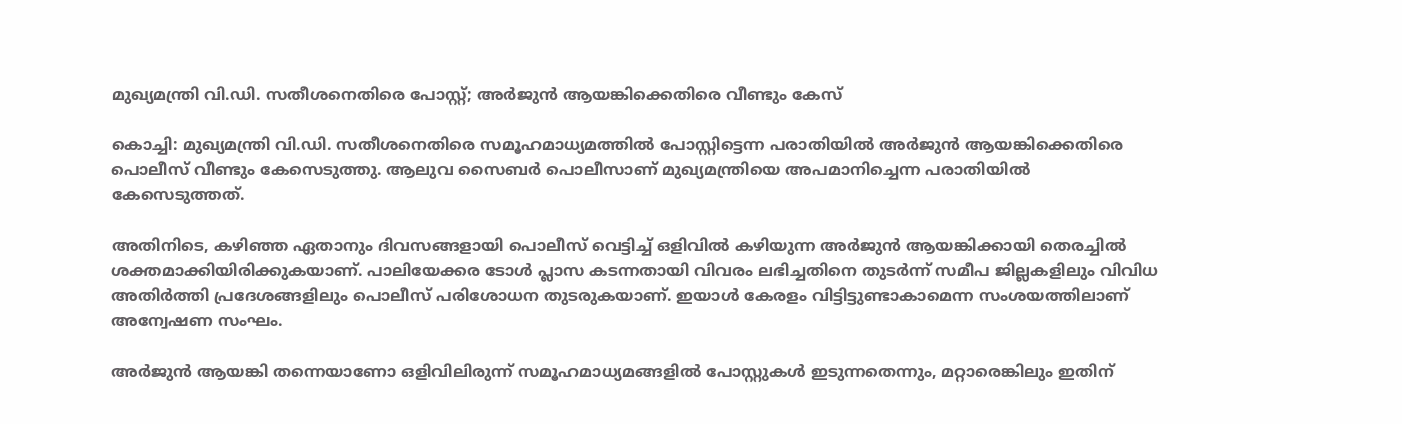മുഖ്യമന്ത്രി വി.ഡി. സതീശനെതിരെ പോസ്റ്റ്; അർജുൻ ആയങ്കിക്കെതിരെ വീണ്ടും കേസ്

കൊച്ചി: മുഖ്യമന്ത്രി വി.ഡി. സതീശനെതിരെ സമൂഹമാധ്യമത്തിൽ പോസ്റ്റിട്ടെന്ന പരാതിയിൽ അർജുൻ ആയങ്കിക്കെതിരെ പൊലീസ് വീണ്ടും കേസെടുത്തു. ആലുവ സൈബർ പൊലീസാണ് മുഖ്യമന്ത്രിയെ അപമാനിച്ചെന്ന പരാതിയിൽ കേസെടുത്തത്.

അതിനിടെ, കഴിഞ്ഞ ഏതാനും ദിവസങ്ങളായി പൊലീസ് വെട്ടിച്ച് ഒളിവിൽ കഴിയുന്ന അർജുൻ ആയങ്കിക്കായി തെരച്ചിൽ ശക്തമാക്കിയിരിക്കുകയാണ്. പാലിയേക്കര ടോൾ പ്ലാസ കടന്നതായി വിവരം ലഭിച്ചതിനെ തുടർന്ന് സമീപ ജില്ലകളിലും വിവിധ അതിർത്തി പ്രദേശങ്ങളിലും പൊലീസ് പരിശോധന തുടരുകയാണ്. ഇയാൾ കേരളം വിട്ടിട്ടുണ്ടാകാമെന്ന സംശയത്തിലാണ് അന്വേഷണ സംഘം.

അർജുൻ ആയങ്കി തന്നെയാണോ ഒളിവിലിരുന്ന് സമൂഹമാധ്യമങ്ങളിൽ പോസ്റ്റുകൾ ഇടുന്നതെന്നും, മറ്റാരെങ്കിലും ഇതിന്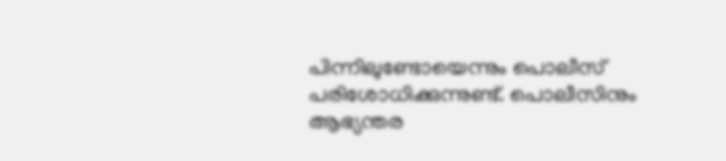പിന്നിലുണ്ടോയെന്നും പൊലീസ് പരിശോധിക്കുന്നുണ്ട്. പൊലീസിനും ആഭ്യന്തര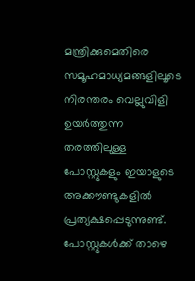മന്ത്രിക്കുമെതിരെ സമൂഹമാധ്യമങ്ങളിലൂടെ നിരന്തരം വെല്ലുവിളി ഉയർത്തുന്ന തരത്തിലുള്ള പോസ്റ്റുകളും ഇയാളുടെ അക്കൗണ്ടുകളിൽ പ്രത്യക്ഷപ്പെടുന്നുണ്ട്. പോസ്റ്റുകൾക്ക് താഴെ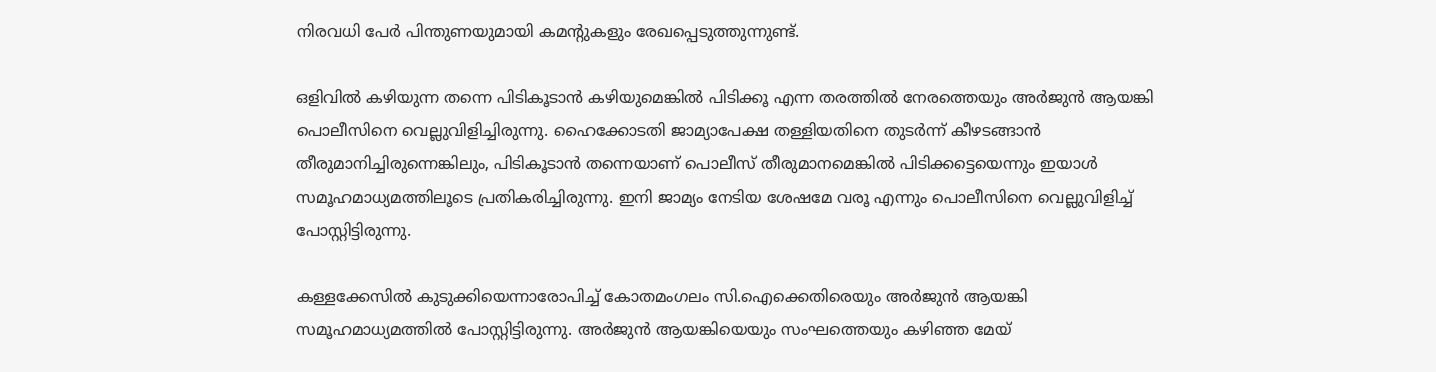നിരവധി പേർ പിന്തുണയുമായി കമന്റുകളും രേഖപ്പെടുത്തുന്നുണ്ട്.

ഒളിവിൽ കഴിയുന്ന തന്നെ പിടികൂടാൻ കഴിയുമെങ്കിൽ പിടിക്കൂ എന്ന തരത്തിൽ നേരത്തെയും അർജുൻ ആയങ്കി പൊലീസിനെ വെല്ലുവിളിച്ചിരുന്നു. ഹൈക്കോടതി ജാമ്യാപേക്ഷ തള്ളിയതിനെ തുടർന്ന് കീഴടങ്ങാൻ തീരുമാനിച്ചിരുന്നെങ്കിലും, പിടികൂടാൻ തന്നെയാണ് പൊലീസ് തീരുമാനമെങ്കിൽ പിടിക്കട്ടെയെന്നും ഇയാൾ സമൂഹമാധ്യമത്തിലൂടെ പ്രതികരിച്ചിരുന്നു. ഇനി ജാമ്യം നേടിയ ശേഷമേ വരൂ എന്നും പൊലീസിനെ വെല്ലുവിളിച്ച് പോസ്റ്റിട്ടിരുന്നു.

കള്ളക്കേസിൽ കുടുക്കിയെന്നാരോപിച്ച് കോതമംഗലം സി.ഐക്കെതിരെയും അർജുൻ ആയങ്കി സമൂഹമാധ്യമത്തിൽ പോസ്റ്റിട്ടിരുന്നു. അർജുൻ ആയങ്കിയെയും സംഘത്തെയും കഴിഞ്ഞ മേയ്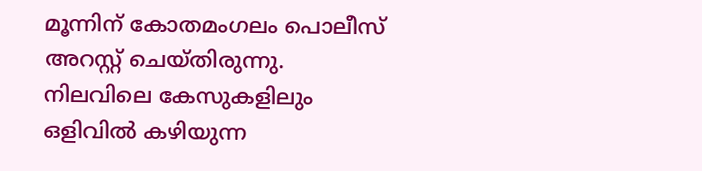മൂന്നിന് കോതമംഗലം പൊലീസ് അറസ്റ്റ് ചെയ്തിരുന്നു. നിലവിലെ കേസുകളിലും ഒളിവിൽ കഴിയുന്ന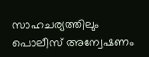സാഹചര്യത്തിലും പൊലീസ് അന്വേഷണം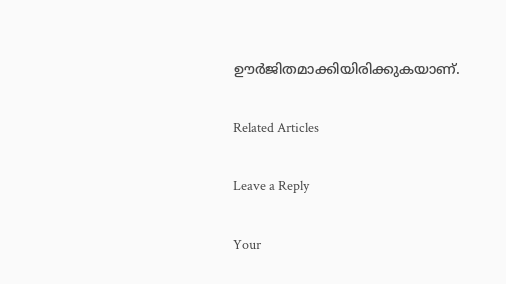ഊർജിതമാക്കിയിരിക്കുകയാണ്.

Related Articles

Leave a Reply

Your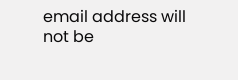email address will not be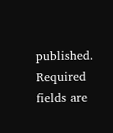published. Required fields are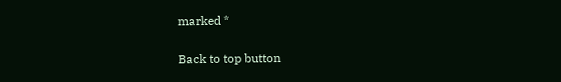marked *

Back to top button